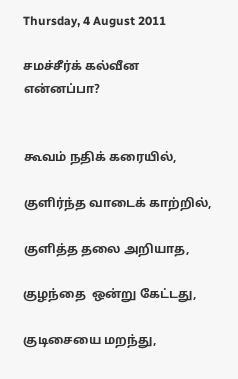Thursday, 4 August 2011

சமச்சீர்க் கல்வீன என்னப்பா?


கூவம் நதிக் கரையில்,

குளிர்ந்த வாடைக் காற்றில்,

குளித்த தலை அறியாத,

குழந்தை  ஒன்று கேட்டது,

குடிசையை மறந்து,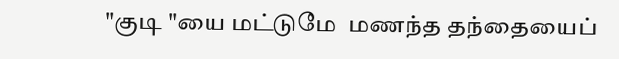"குடி "யை மட்டுமே  மணந்த தந்தையைப்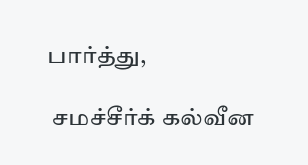பார்த்து,

 சமச்சீர்க் கல்வீன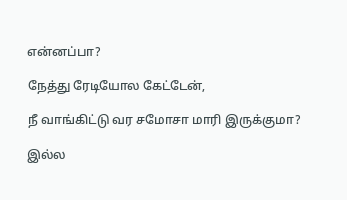என்னப்பா?

நேத்து ரேடியோல கேட்டேன்,

நீ வாங்கிட்டு வர சமோசா மாரி இருக்குமா?

இல்ல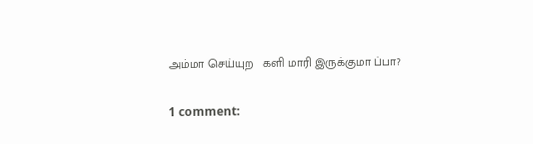அம்மா செய்யுற   களி மாரி இருக்குமா ப்பா?

1 comment: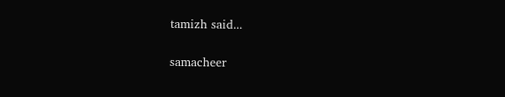tamizh said...

samacheer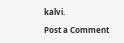kalvi.

Post a Comment